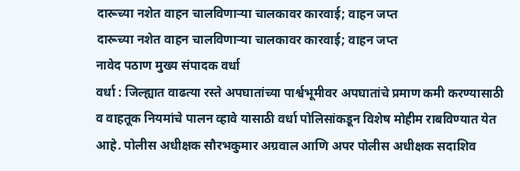दारूच्या नशेत वाहन चालविणाऱ्या चालकावर कारवाई; वाहन जप्त
दारूच्या नशेत वाहन चालविणाऱ्या चालकावर कारवाई; वाहन जप्त
नावेद पठाण मुख्य संपादक वर्धा
वर्धा : जिल्ह्यात वाढत्या रस्ते अपघातांच्या पार्श्वभूमीवर अपघातांचे प्रमाण कमी करण्यासाठी व वाहतूक नियमांचे पालन व्हावे यासाठी वर्धा पोलिसांकडून विशेष मोहीम राबविण्यात येत आहे. पोलीस अधीक्षक सौरभकुमार अग्रवाल आणि अपर पोलीस अधीक्षक सदाशिव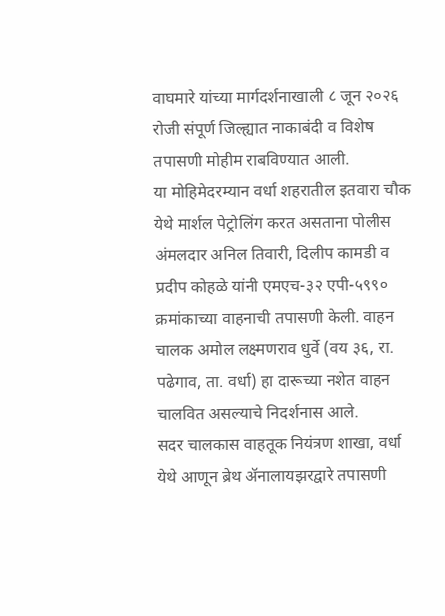वाघमारे यांच्या मार्गदर्शनाखाली ८ जून २०२६ रोजी संपूर्ण जिल्ह्यात नाकाबंदी व विशेष तपासणी मोहीम राबविण्यात आली.
या मोहिमेदरम्यान वर्धा शहरातील इतवारा चौक येथे मार्शल पेट्रोलिंग करत असताना पोलीस अंमलदार अनिल तिवारी, दिलीप कामडी व प्रदीप कोहळे यांनी एमएच-३२ एपी-५९९० क्रमांकाच्या वाहनाची तपासणी केली. वाहन चालक अमोल लक्ष्मणराव धुर्वे (वय ३६, रा. पढेगाव, ता. वर्धा) हा दारूच्या नशेत वाहन चालवित असल्याचे निदर्शनास आले.
सदर चालकास वाहतूक नियंत्रण शाखा, वर्धा येथे आणून ब्रेथ ॲनालायझरद्वारे तपासणी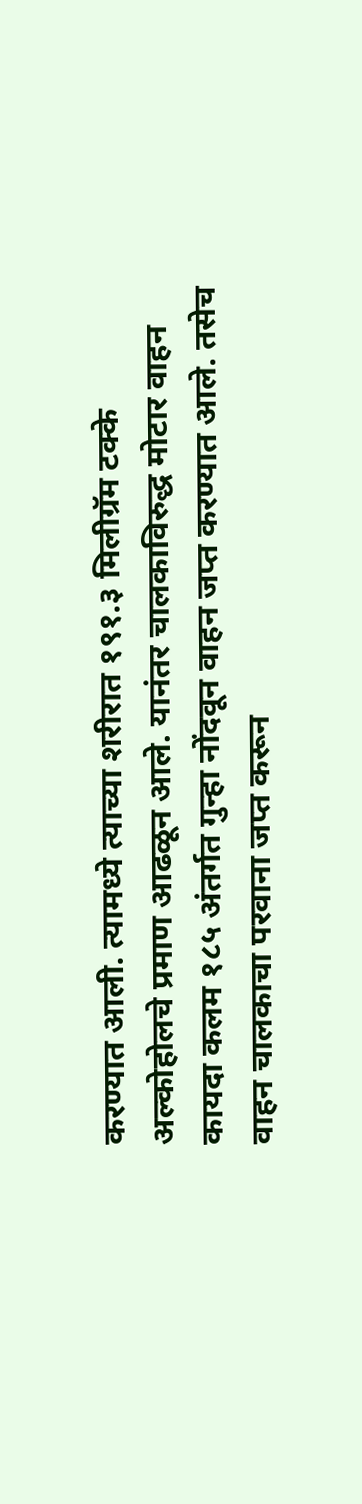करण्यात आली. त्यामध्ये त्याच्या शरीरात १९१.३ मिलीग्रॅम टक्के अल्कोहोलचे प्रमाण आढळून आले. यानंतर चालकाविरुद्ध मोटार वाहन कायदा कलम १८५ अंतर्गत गुन्हा नोंदवून वाहन जप्त करण्यात आले. तसेच वाहन चालकाचा परवाना जप्त करून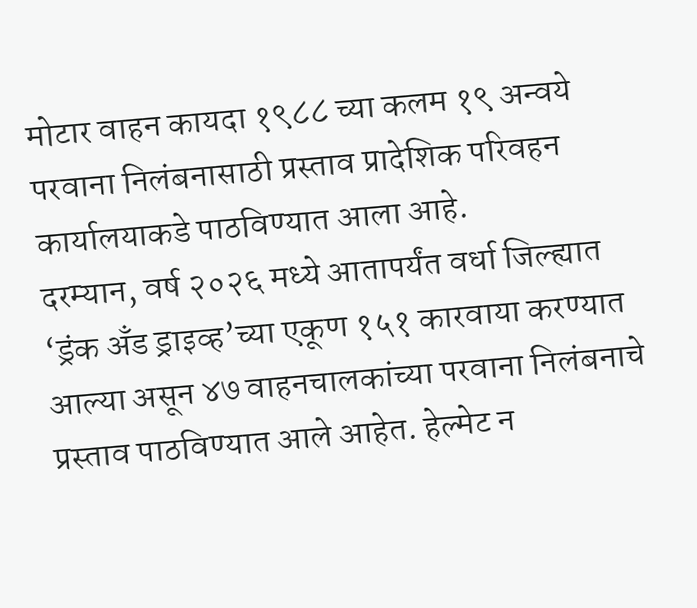मोटार वाहन कायदा १९८८ च्या कलम १९ अन्वये परवाना निलंबनासाठी प्रस्ताव प्रादेशिक परिवहन कार्यालयाकडे पाठविण्यात आला आहे.
दरम्यान, वर्ष २०२६ मध्ये आतापर्यंत वर्धा जिल्ह्यात ‘ड्रंक अँड ड्राइव्ह’च्या एकूण १५१ कारवाया करण्यात आल्या असून ४७ वाहनचालकांच्या परवाना निलंबनाचे प्रस्ताव पाठविण्यात आले आहेत. हेल्मेट न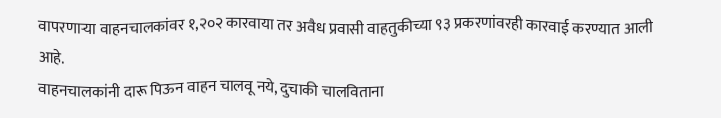वापरणाऱ्या वाहनचालकांवर १,२०२ कारवाया तर अवैध प्रवासी वाहतुकीच्या ९३ प्रकरणांवरही कारवाई करण्यात आली आहे.
वाहनचालकांनी दारू पिऊन वाहन चालवू नये, दुचाकी चालविताना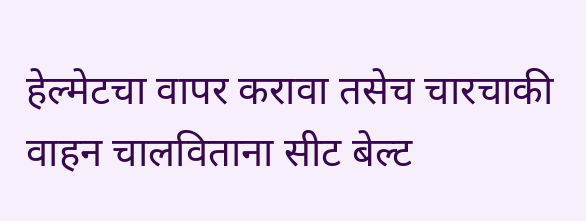हेल्मेटचा वापर करावा तसेच चारचाकी वाहन चालविताना सीट बेल्ट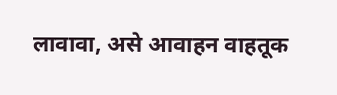लावावा, असे आवाहन वाहतूक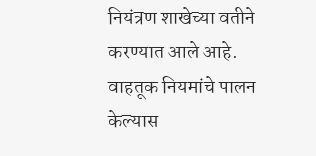नियंत्रण शाखेच्या वतीने करण्यात आले आहे. वाहतूक नियमांचे पालन केल्यास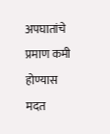अपघातांचे प्रमाण कमी होण्यास मदत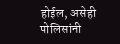होईल, असेही पोलिसांनी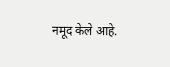नमूद केले आहे.